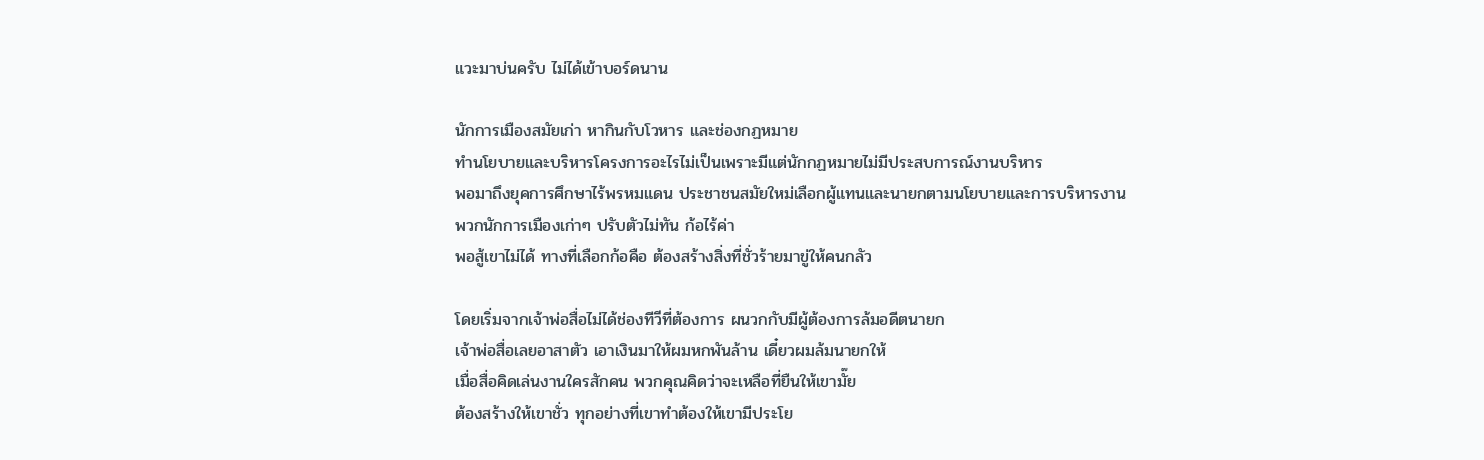แวะมาบ่นครับ ไม่ได้เข้าบอร์ดนาน

นักการเมืองสมัยเก่า หากินกับโวหาร และช่องกฏหมาย
ทำนโยบายและบริหารโครงการอะไรไม่เป็นเพราะมีแต่นักกฏหมายไม่มีประสบการณ์งานบริหาร
พอมาถึงยุคการศึกษาไร้พรหมแดน ประชาชนสมัยใหม่เลือกผู้แทนและนายกตามนโยบายและการบริหารงาน
พวกนักการเมืองเก่าๆ ปรับตัวไม่ทัน ก้อไร้ค่า
พอสู้เขาไม่ได้ ทางที่เลือกก้อคือ ต้องสร้างสิ่งที่ชั่วร้ายมาขู่ให้คนกลัว

โดยเริ่มจากเจ้าพ่อสื่อไม่ได้ช่องทีวีที่ต้องการ ผนวกกับมีผู้ต้องการล้มอดีตนายก
เจ้าพ่อสื่อเลยอาสาตัว เอาเงินมาให้ผมหกพันล้าน เดี๋ยวผมล้มนายกให้
เมื่อสื่อคิดเล่นงานใครสักคน พวกคุณคิดว่าจะเหลือที่ยืนให้เขามั๊ย
ต้องสร้างให้เขาชั่ว ทุกอย่างที่เขาทำต้องให้เขามีประโย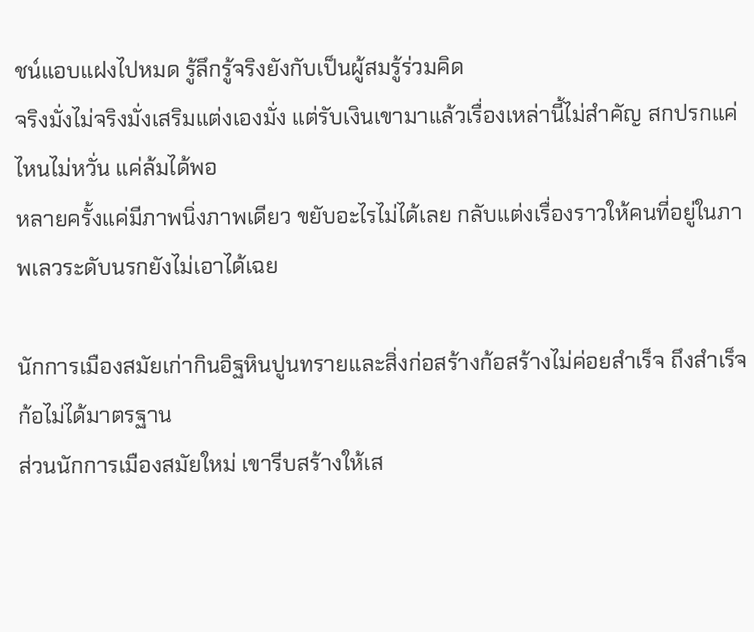ชน์แอบแฝงไปหมด รู้ลึกรู้จริงยังกับเป็นผู้สมรู้ร่วมคิด
จริงมั่งไม่จริงมั่งเสริมแต่งเองมั่ง แต่รับเงินเขามาแล้วเรื่องเหล่านี้ไม่สำคัญ สกปรกแค่ไหนไม่หวั่น แค่ล้มได้พอ
หลายครั้งแค่มีภาพนิ่งภาพเดียว ขยับอะไรไม่ได้เลย กลับแต่งเรื่องราวให้คนที่อยู่ในภาพเลวระดับนรกยังไม่เอาได้เฉย

นักการเมืองสมัยเก่ากินอิฐหินปูนทรายและสิ่งก่อสร้างก้อสร้างไม่ค่อยสำเร็จ ถึงสำเร็จก้อไม่ได้มาตรฐาน
ส่วนนักการเมืองสมัยใหม่ เขารีบสร้างให้เส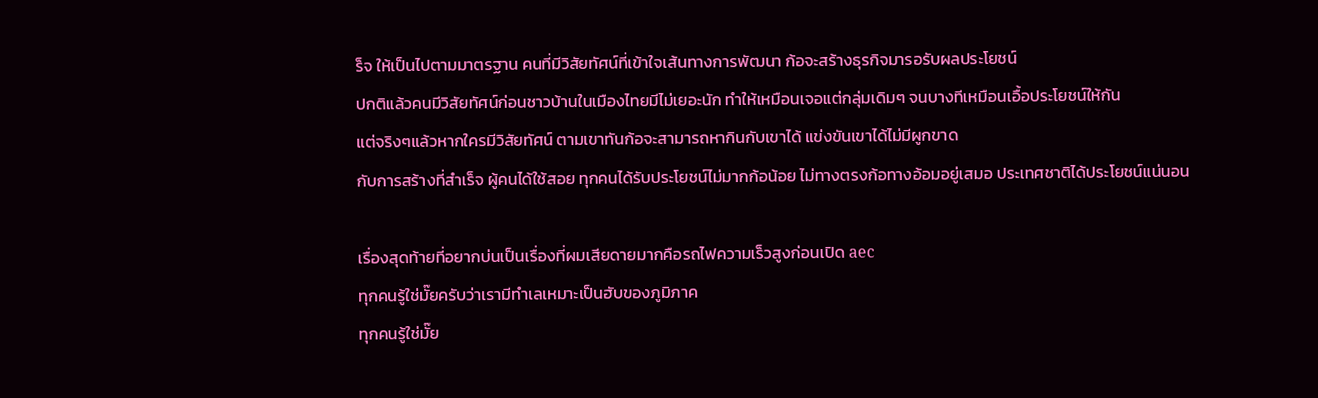ร็จ ให้เป็นไปตามมาตรฐาน คนที่มีวิสัยทัศน์ที่เข้าใจเส้นทางการพัฒนา ก้อจะสร้างธุรกิจมารอรับผลประโยชน์
ปกติแล้วคนมีวิสัยทัศน์ก่อนชาวบ้านในเมืองไทยมีไม่เยอะนัก ทำให้เหมือนเจอแต่กลุ่มเดิมๆ จนบางทีเหมือนเอื้อประโยชน์ให้กัน
แต่จริงๆแล้วหากใครมีวิสัยทัศน์ ตามเขาทันก้อจะสามารถหากินกับเขาได้ แข่งขันเขาได้ไม่มีผูกขาด
กับการสร้างที่สำเร็จ ผู้คนได้ใช้สอย ทุกคนได้รับประโยชน์ไม่มากก้อน้อย ไม่ทางตรงก้อทางอ้อมอยู่เสมอ ประเทศชาติได้ประโยชน์แน่นอน

เรื่องสุดท้ายที่อยากบ่นเป็นเรื่องที่ผมเสียดายมากคือรถไฟความเร็วสูงก่อนเปิด aec
ทุกคนรู้ใช่มั๊ยครับว่าเรามีทำเลเหมาะเป็นฮับของภูมิภาค
ทุกคนรู้ใช่มั๊ย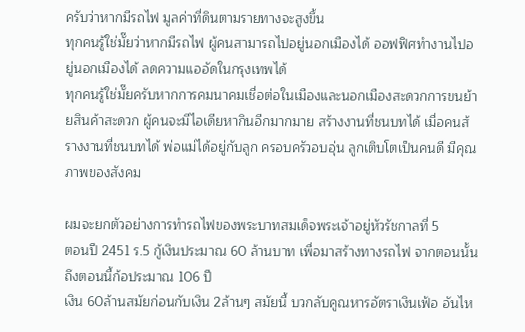ครับว่าหากมีรถไฟ มูลค่าที่ดินตามรายทางจะสูงขึ้น
ทุกคนรู้ใช่มั๊ยว่าหากมีรถไฟ ผู้คนสามารถไปอยู่นอกเมืองได้ ออฟฟิศทำงานไปอยู่นอกเมืองได้ ลดความแออัดในกรุงเทพได้
ทุกคนรู้ใช่มั๊ยครับหากการคมนาคมเชื่อต่อในเมืองและนอกเมืองสะดวกการขนย้ายสินค้าสะดวก ผู้คนจะมีไอเดียหากินอีกมากมาย สร้างงานที่ชนบทได้ เมื่อคนส้รางงานที่ชนบทได้ พ่อแม่ได้อยู่กับลูก ครอบครัวอบอุ่น ลูกเติบโตเป็นคนดี มีคุณภาพของสังคม

ผมจะยกตัวอย่างการทำรถไฟของพระบาทสมเด็จพระเจ้าอยู่หัวรัชกาลที่ 5
ตอนปี 2451 ร.5 กู้เงินประมาณ 60 ล้านบาท เพื่อมาสร้างทางรถไฟ จากตอนนั้นถึงตอนนี้ก้อประมาณ 106 ปี
เงิน 60ล้านสมัยก่อนกับเงิน 2ล้านๆ สมัยนี้ บวกลับคูณหารอัตราเงินเฟ้อ อันไห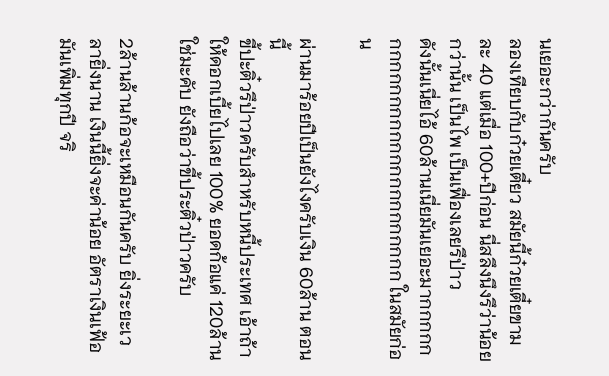นเยอะกว่ากันครับ
ลองเทียบกับก๋วยเตี๋ยว สมัยนี้ก๋วยเตี๋ยขามละ 40 แต่เมื่อ 100+ปีก่อน นี่สลึงนึงรึว่าน้อยกว่านั้น เป็นไพ เป็นเฟื่องเลยรึป่าว
ดังนั้นเนี่ยไอ้ 60ล้านเนี่ยมันเยอะมากกกกกกกกกกกกกกกกกกกกกกกกกก ในสมัยก่อน

ผ่านมาร้อยปีเป็นยังไงครับเงิน 60ล้าน ตอนนี้
ขี้ปะติ๋วรึป่าวครับสำหรับหนี้ประเทศ เอ้าถ้าให้ดอกเบี้ยไปเลย 100% ยอดก้อแค่ 120ล้าน ใช่มะคับ ยังถือว่าขี้ประติ๋วป่าวครับ

2ล้านล้านก้อจะเหมือนกันครับ ยิ่งระยะเวลายิ่งนาน เงินนี้ยิ่งจะค่าน้อย อัตราเงินเฟ้อมันเพิ่มทุกปี จริ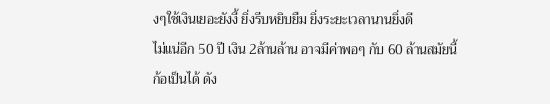งๆใช้เงินเยอะยังงี้ ยิ่งรีบหยิบยืม ยิ่งระยะเวลานานยิ่งดี
ไม่แน่อีก 50 ปี เงิน 2ล้านล้าน อาจมีค่าพอๆ กับ 60 ล้านสมัยนี้ก้อเป็นได้ ดัง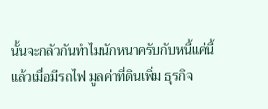นั้นจะกลัวกันทำไมนักหนาครับกับหนี้แค่นี้
แล้วเมื่อมีรถไฟ มูลค่าที่ดินเพิ่ม ธุรกิจ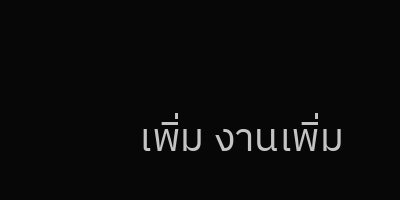เพิ่ม งานเพิ่ม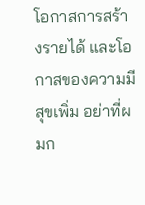โอกาสการสร้างรายได้ และโอกาสของความมีสุขเพิ่ม อย่าที่ผมก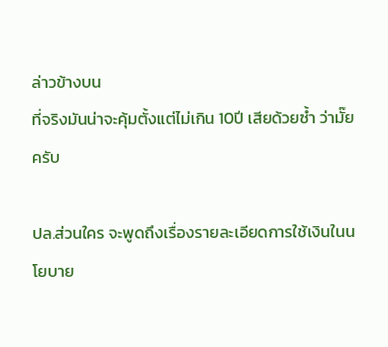ล่าวข้างบน
ที่จริงมันน่าจะคุ้มตั้งแต่ไม่เกิน 10ปี เสียด้วยซ้ำ ว่ามั๊ยครับ

ปล.ส่วนใคร จะพูดถึงเรื่องรายละเอียดการใช้เงินในนโยบาย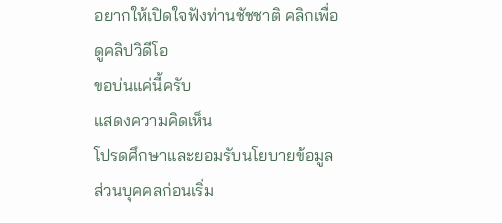อยากให้เปิดใจฟังท่านชัชชาติ คลิกเพื่อดูคลิปวิดีโอ
ขอบ่นแค่นี้ครับ
แสดงความคิดเห็น
โปรดศึกษาและยอมรับนโยบายข้อมูลส่วนบุคคลก่อนเริ่ม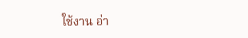ใช้งาน อ่า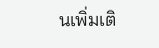นเพิ่มเติ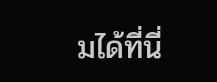มได้ที่นี่